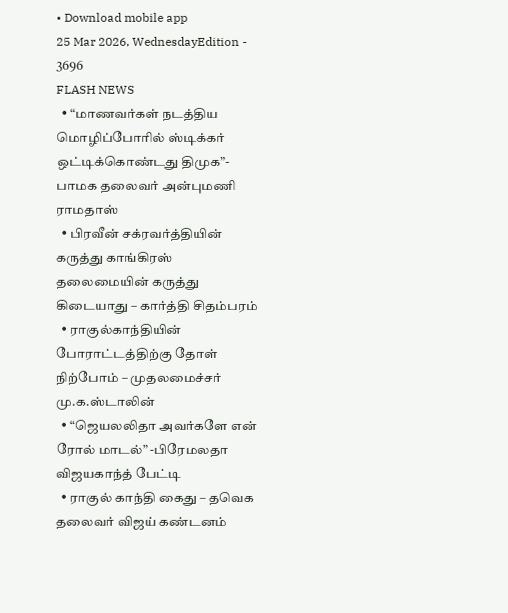• Download mobile app
25 Mar 2026, WednesdayEdition - 3696
FLASH NEWS
  • “மாணவர்கள் நடத்திய மொழிப்போரில் ஸ்டிக்கர் ஒட்டிக்கொண்டது திமுக”- பாமக தலைவர் அன்புமணி ராமதாஸ்
  • பிரவீன் சக்ரவர்த்தியின் கருத்து காங்கிரஸ் தலைமையின் கருத்து கிடையாது – கார்த்தி சிதம்பரம்
  • ராகுல்காந்தியின் போராட்டத்திற்கு தோள் நிற்போம் – முதலமைச்சர் மு.க.ஸ்டாலின்
  • “ஜெயலலிதா அவர்களே என் ரோல் மாடல்” -பிரேமலதா விஜயகாந்த் பேட்டி
  • ராகுல் காந்தி கைது – தவெக தலைவர் விஜய் கண்டனம்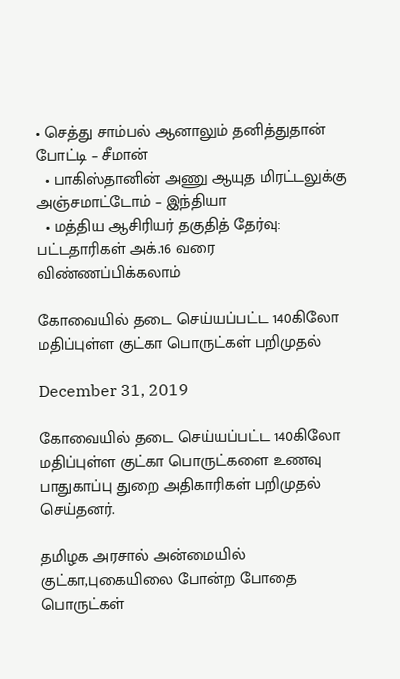• செத்து சாம்பல் ஆனாலும் தனித்துதான் போட்டி – சீமான்
  • பாகிஸ்தானின் அணு ஆயுத மிரட்டலுக்கு அஞ்சமாட்டோம் – இந்தியா
  • மத்திய ஆசிரியர் தகுதித் தேர்வு: பட்டதாரிகள் அக்.16 வரை விண்ணப்பிக்கலாம்

கோவையில் தடை செய்யப்பட்ட 140கிலோ மதிப்புள்ள குட்கா பொருட்கள் பறிமுதல்

December 31, 2019

கோவையில் தடை செய்யப்பட்ட 140கிலோ மதிப்புள்ள குட்கா பொருட்களை உணவு பாதுகாப்பு துறை அதிகாரிகள் பறிமுதல் செய்தனர்.

தமிழக அரசால் அன்மையில் குட்கா,புகையிலை போன்ற போதை பொருட்கள்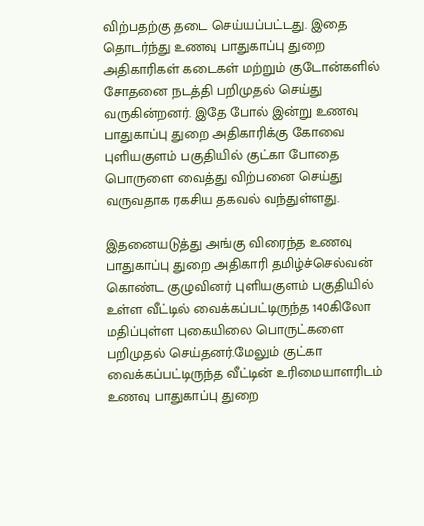விற்பதற்கு தடை செய்யப்பட்டது. இதை தொடர்ந்து உணவு பாதுகாப்பு துறை அதிகாரிகள் கடைகள் மற்றும் குடோன்களில் சோதனை நடத்தி பறிமுதல் செய்து வருகின்றனர். இதே போல் இன்று உணவு பாதுகாப்பு துறை அதிகாரிக்கு கோவை புளியகுளம் பகுதியில் குட்கா போதை பொருளை வைத்து விற்பனை செய்து வருவதாக ரகசிய தகவல் வந்துள்ளது.

இதனையடுத்து அங்கு விரைந்த உணவு பாதுகாப்பு துறை அதிகாரி தமிழ்ச்செல்வன் கொண்ட குழுவினர் புளியகுளம் பகுதியில் உள்ள வீட்டில் வைக்கப்பட்டிருந்த 140கிலோ மதிப்புள்ள புகையிலை பொருட்களை பறிமுதல் செய்தனர்.மேலும் குட்கா வைக்கப்பட்டிருந்த வீட்டின் உரிமையாளரிடம் உணவு பாதுகாப்பு துறை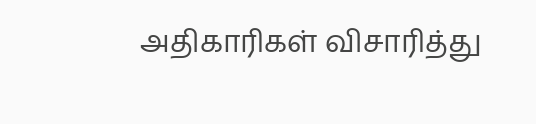அதிகாரிகள் விசாரித்து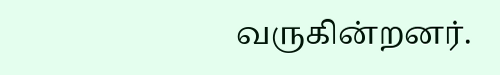வருகின்றனர்.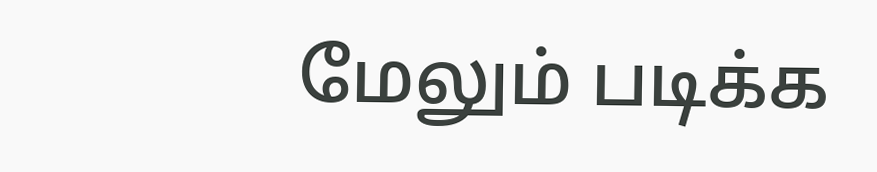மேலும் படிக்க